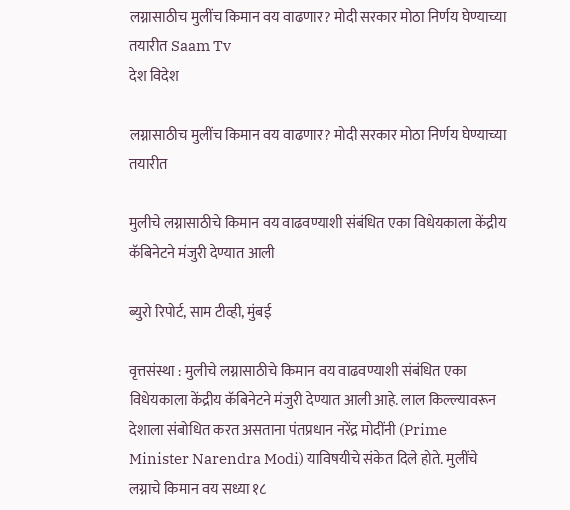लग्नासाठीच मुलींच किमान वय वाढणार? मोदी सरकार मोठा निर्णय घेण्याच्या तयारीत Saam Tv
देश विदेश

लग्नासाठीच मुलींच किमान वय वाढणार? मोदी सरकार मोठा निर्णय घेण्याच्या तयारीत

मुलीचे लग्नासाठीचे किमान वय वाढवण्याशी संबंधित एका विधेयकाला केंद्रीय कॅबिनेटने मंजुरी देण्यात आली

ब्युरो रिपोर्ट, साम टीव्ही, मुंबई

वृत्तसंस्था : मुलीचे लग्नासाठीचे किमान वय वाढवण्याशी संबंधित एका विधेयकाला केंद्रीय कॅबिनेटने मंजुरी देण्यात आली आहे. लाल किल्ल्यावरून देशाला संबोधित करत असताना पंतप्रधान नरेंद्र मोदींनी (Prime Minister Narendra Modi) याविषयीचे संकेत दिले होते. मुलींचे लग्नाचे किमान वय सध्या १८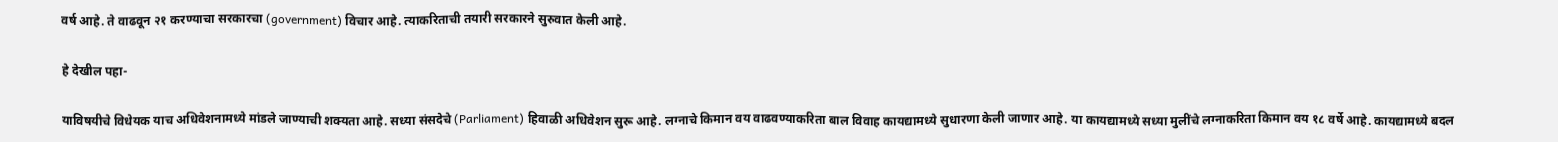वर्ष आहे. ते वाढवून २१ करण्याचा सरकारचा (government) विचार आहे. त्याकरिताची तयारी सरकारने सुरुवात केली आहे.

हे देखील पहा-

याविषयीचे विधेयक याच अधिवेशनामध्ये मांडले जाण्याची शक्यता आहे. सध्या संसदेचे (Parliament) हिवाळी अधिवेशन सुरू आहे. लग्नाचे किमान वय वाढवण्याकरिता बाल विवाह कायद्यामध्ये सुधारणा केली जाणार आहे. या कायद्यामध्ये सध्या मुलींचे लग्नाकरिता किमान वय १८ वर्षे आहे. कायद्यामध्ये बदल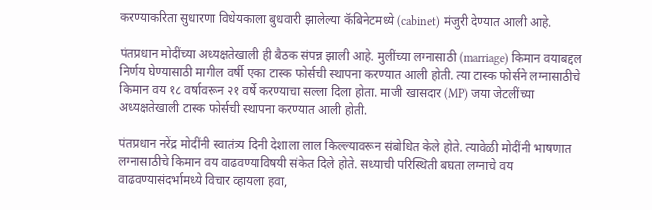करण्याकरिता सुधारणा विधेयकाला बुधवारी झालेल्या कॅबिनेटमध्ये (cabinet) मंजुरी देण्यात आली आहे.

पंतप्रधान मोदींच्या अध्यक्षतेखाली ही बैठक संपन्न झाली आहे. मुलींच्या लग्नासाठी (marriage) किमान वयाबद्दल निर्णय घेण्यासाठी मागील वर्षी एका टास्क फोर्सची स्थापना करण्यात आली होती. त्या टास्क फोर्सने लग्नासाठीचे किमान वय १८ वर्षावरून २१ वर्षे करण्याचा सल्ला दिला होता. माजी खासदार (MP) जया जेटलींच्या अध्यक्षतेखाली टास्क फोर्सची स्थापना करण्यात आली होती.

पंतप्रधान नरेंद्र मोदींनी स्वातंत्र्य दिनी देशाला लाल किल्ल्यावरून संबोधित केले होते. त्यावेळी मोदींनी भाषणात लग्नासाठीचे किमान वय वाढवण्याविषयी संकेत दिले होते. सध्याची परिस्थिती बघता लग्नाचे वय वाढवण्यासंदर्भामध्ये विचार व्हायला हवा,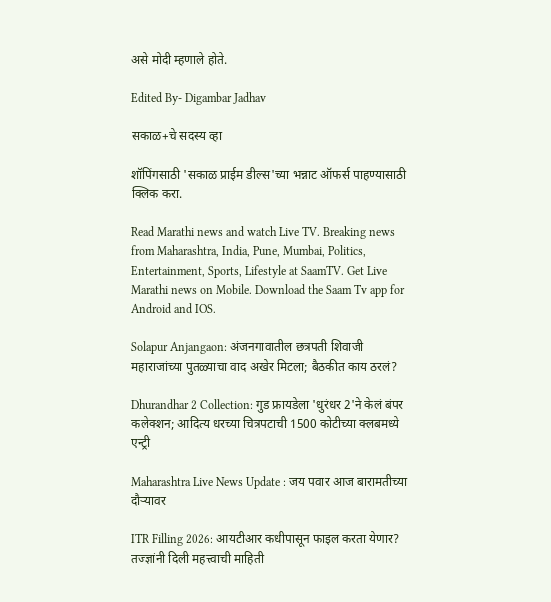असे मोदी म्हणाले होते.

Edited By- Digambar Jadhav

सकाळ+चे सदस्य व्हा

शॉपिंगसाठी 'सकाळ प्राईम डील्स'च्या भन्नाट ऑफर्स पाहण्यासाठी क्लिक करा.

Read Marathi news and watch Live TV. Breaking news from Maharashtra, India, Pune, Mumbai, Politics, Entertainment, Sports, Lifestyle at SaamTV. Get Live Marathi news on Mobile. Download the Saam Tv app for Android and IOS.

Solapur Anjangaon: अंजनगावातील छत्रपती शिवाजी महाराजांच्या पुतळ्याचा वाद अखेर मिटला; बैठकीत काय ठरलं?

Dhurandhar 2 Collection: गुड फ्रायडेला 'धुरंधर 2'ने केलं बंपर कलेक्शन; आदित्य धरच्या चित्रपटाची 1500 कोटीच्या क्लबमध्ये एन्ट्री

Maharashtra Live News Update : जय पवार आज बारामतीच्या दौऱ्यावर

ITR Filling 2026: आयटीआर कधीपासून फाइल करता येणार? तज्ज्ञांनी दिली महत्त्वाची माहिती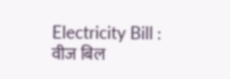Electricity Bill : वीज बिल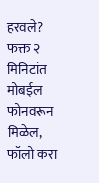हरवले? फक्त २ मिनिटांत मोबईल फोनवरून मिळेल, फॉलो करा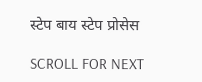स्टेप बाय स्टेप प्रोसेस

SCROLL FOR NEXT